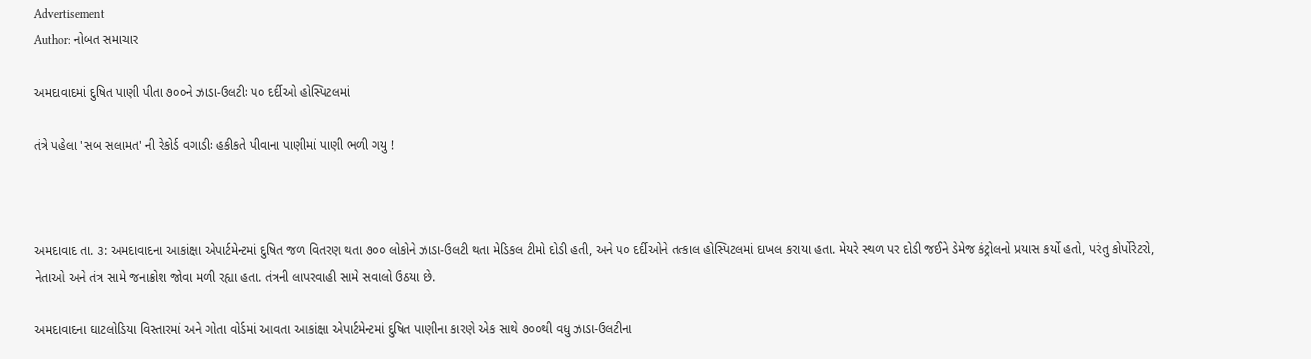Advertisement
Author: નોબત સમાચાર

અમદાવાદમાં દુષિત પાણી પીતા ૭૦૦ને ઝાડા-ઉલટીઃ ૫૦ દર્દીઓ હોસ્પિટલમાં

તંત્રે પહેલા 'સબ સલામત' ની રેકોર્ડ વગાડીઃ હકીકતે પીવાના પાણીમાં પાણી ભળી ગયુ !



અમદાવાદ તા. ૩: અમદાવાદના આકાંક્ષા એપાર્ટમેન્ટમાં દુષિત જળ વિતરણ થતા ૭૦૦ લોકોને ઝાડા-ઉલટી થતા મેડિકલ ટીમો દોડી હતી, અને ૫૦ દર્દીઓને તત્કાલ હોસ્પિટલમાં દાખલ કરાયા હતા. મેયરે સ્થળ પર દોડી જઈને ડેમેજ કંટ્રોલનો પ્રયાસ કર્યો હતો, પરંતુ કોર્પોરેટરો, નેતાઓ અને તંત્ર સામે જનાક્રોશ જોવા મળી રહ્યા હતા. તંત્રની લાપરવાહી સામે સવાલો ઉઠયા છે.

અમદાવાદના ઘાટલોડિયા વિસ્તારમાં અને ગોતા વોર્ડમાં આવતા આકાંક્ષા એપાર્ટમેન્ટમાં દુષિત પાણીના કારણે એક સાથે ૭૦૦થી વધુ ઝાડા-ઉલટીના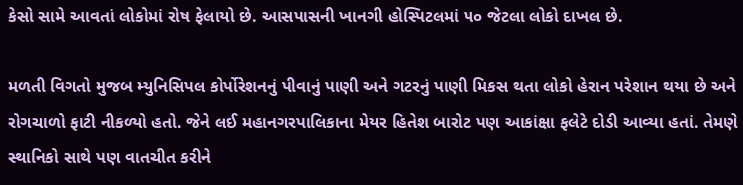કેસો સામે આવતાં લોકોમાં રોષ ફેલાયો છે. આસપાસની ખાનગી હોસ્પિટલમાં ૫૦ જેટલા લોકો દાખલ છે.

મળતી વિગતો મુજબ મ્યુનિસિપલ કોર્પોરેશનનું પીવાનું પાણી અને ગટરનું પાણી મિકસ થતા લોકો હેરાન પરેશાન થયા છે અને રોગચાળો ફાટી નીકળ્યો હતો. જેને લઈ મહાનગરપાલિકાના મેયર હિતેશ બારોટ પણ આકાંક્ષા ફલેટે દોડી આવ્યા હતાં. તેમણે સ્થાનિકો સાથે પણ વાતચીત કરીને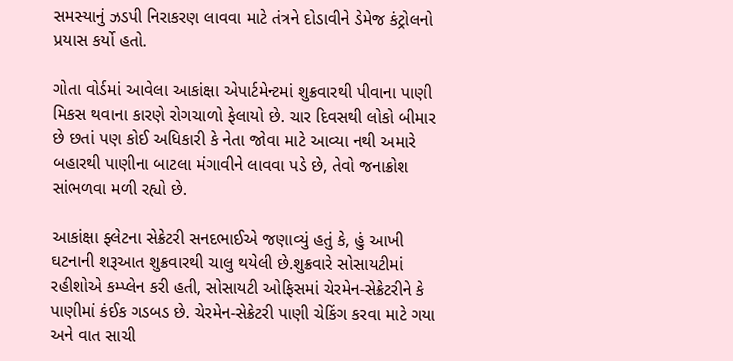સમસ્યાનું ઝડપી નિરાકરણ લાવવા માટે તંત્રને દોડાવીને ડેમેજ કંટ્રોલનો પ્રયાસ કર્યો હતો.

ગોતા વોર્ડમાં આવેલા આકાંક્ષા એપાર્ટમેન્ટમાં શુક્રવારથી પીવાના પાણી મિકસ થવાના કારણે રોગચાળો ફેલાયો છે. ચાર દિવસથી લોકો બીમાર છે છતાં પણ કોઈ અધિકારી કે નેતા જોવા માટે આવ્યા નથી અમારે બહારથી પાણીના બાટલા મંગાવીને લાવવા પડે છે, તેવો જનાક્રોશ સાંભળવા મળી રહ્યો છે.

આકાંક્ષા ફ્લેટના સેક્રેટરી સનદભાઈએ જણાવ્યું હતું કે, હું આખી ઘટનાની શરૂઆત શુક્રવારથી ચાલુ થયેલી છે.શુક્રવારે સોસાયટીમાં રહીશોએ કમ્પ્લેન કરી હતી, સોસાયટી ઓફિસમાં ચેરમેન-સેક્રેટરીને કે પાણીમાં કંઈક ગડબડ છે. ચેરમેન-સેક્રેટરી પાણી ચેકિંગ કરવા માટે ગયા અને વાત સાચી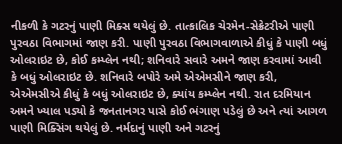નીકળી કે ગટરનું પાણી મિક્સ થયેલું છે. તાત્કાલિક ચેરમેન-સેક્રેટરીએ પાણી પુરવઠા વિભાગમાં જાણ કરી. પાણી પુરવઠા વિભાગવાળાએ કીધું કે પાણી બધું ઓલરાઇટ છે, કોઈ કમ્પ્લેન નથી; શનિવારે સવારે અમને જાણ કરવામાં આવી કે બધું ઓલરાઇટ છે. શનિવારે બપોરે અમે એએમસીને જાણ કરી, એએમસીએ કીધું કે બધું ઓલરાઇટ છે, ક્યાંય કમ્પ્લેન નથી. રાત દરમિયાન અમને ખ્યાલ પડ્યો કે જનતાનગર પાસે કોઈ ભંગાણ પડેલું છે અને ત્યાં આગળ પાણી મિક્સિંગ થયેલું છે. નર્મદાનું પાણી અને ગટરનું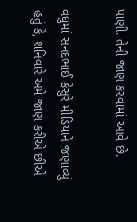પાણી. તેની જાણ કરવામાં આવે છે.

વધુમાં સનદભાઈ કેસુરે મીડિયાને જણાવ્યું હતું કે, શનિવારે અમે જાણ કરીએ છીએ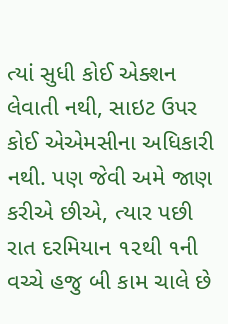ત્યાં સુધી કોઈ એક્શન લેવાતી નથી, સાઇટ ઉપર કોઈ એએમસીના અધિકારી નથી. પણ જેવી અમે જાણ કરીએ છીએ, ત્યાર પછી રાત દરમિયાન ૧૨થી ૧ની વચ્ચે હજુ બી કામ ચાલે છે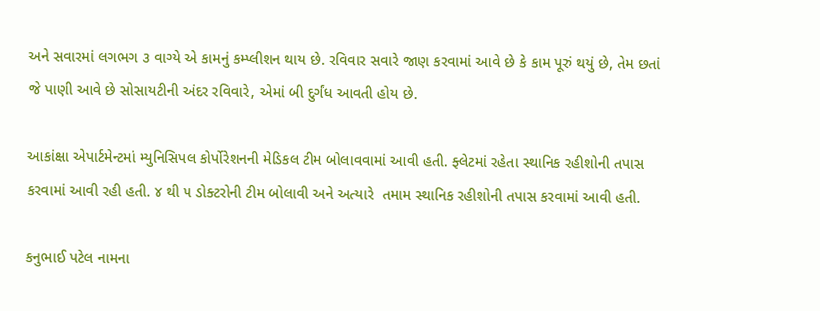અને સવારમાં લગભગ ૩ વાગ્યે એ કામનું કમ્પ્લીશન થાય છે. રવિવાર સવારે જાણ કરવામાં આવે છે કે કામ પૂરું થયું છે, તેમ છતાં જે પાણી આવે છે સોસાયટીની અંદર રવિવારે, એમાં બી દુર્ગંધ આવતી હોય છે.

આકાંક્ષા એપાર્ટમેન્ટમાં મ્યુનિસિપલ કોર્પોરેશનની મેડિકલ ટીમ બોલાવવામાં આવી હતી. ફ્લેટમાં રહેતા સ્થાનિક રહીશોની તપાસ કરવામાં આવી રહી હતી. ૪ થી ૫ ડોક્ટરોની ટીમ બોલાવી અને અત્યારે  તમામ સ્થાનિક રહીશોની તપાસ કરવામાં આવી હતી.

કનુભાઈ પટેલ નામના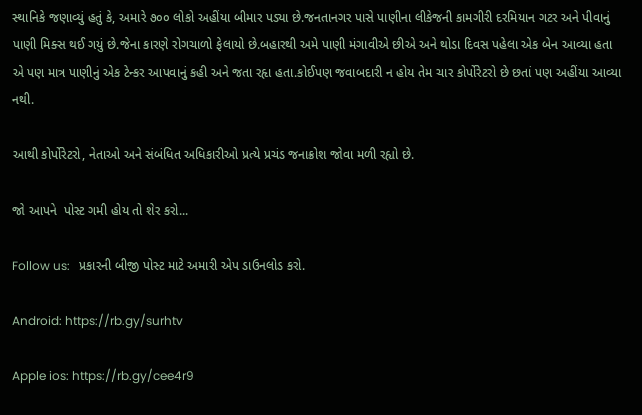સ્થાનિકે જણાવ્યું હતું કે, અમારે ૭૦૦ લોકો અહીંયા બીમાર પડ્યા છે.જનતાનગર પાસે પાણીના લીકેજની કામગીરી દરમિયાન ગટર અને પીવાનું પાણી મિક્સ થઈ ગયું છે.જેના કારણે રોગચાળો ફેલાયો છે.બહારથી અમે પાણી મંગાવીએ છીએ અને થોડા દિવસ પહેલા એક બેન આવ્યા હતા એ પણ માત્ર પાણીનું એક ટેન્કર આપવાનું કહી અને જતા રહૃા હતા.કોઈપણ જવાબદારી ન હોય તેમ ચાર કોર્પોરેટરો છે છતાં પણ અહીંયા આવ્યા નથી.

આથી કોર્પોરેટરો, નેતાઓ અને સંબંધિત અધિકારીઓ પ્રત્યે પ્રચંડ જનાક્રોશ જોવા મળી રહ્યો છે.

જો આપને  પોસ્ટ ગમી હોય તો શેર કરો...

Follow us:   પ્રકારની બીજી પોસ્ટ માટે અમારી એપ ડાઉનલોડ કરો.

Android: https://rb.gy/surhtv

Apple ios: https://rb.gy/cee4r9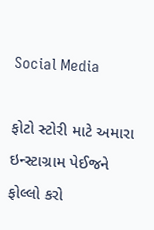Social Media

ફોટો સ્ટોરી માટે અમારા ઇન્સ્ટાગ્રામ પેઈજને ફોલ્લો કરો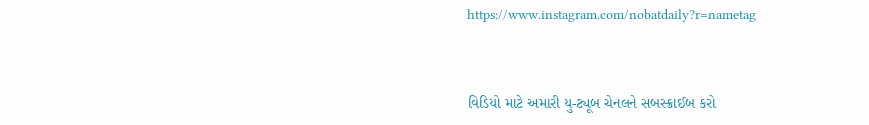https://www.instagram.com/nobatdaily?r=nametag



વિડિયો માટે અમારી યુ-ટ્યૂબ ચેનલને સબસ્ક્રાઈબ કરો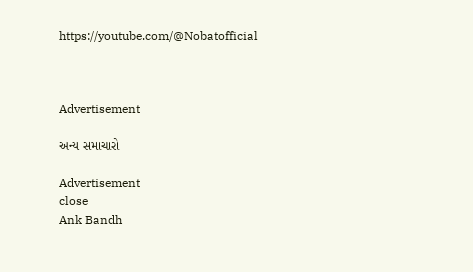https://youtube.com/@Nobatofficial



Advertisement

અન્ય સમાચારો

Advertisement
close
Ank Bandh